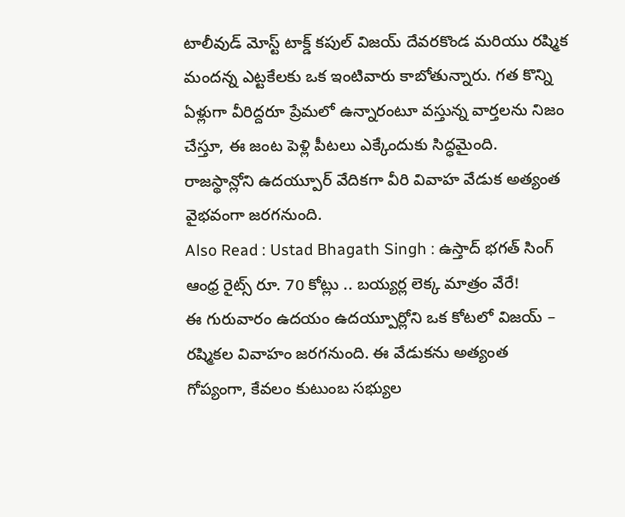టాలీవుడ్ మోస్ట్ టాక్డ్ కపుల్ విజయ్ దేవరకొండ మరియు రష్మిక మందన్న ఎట్టకేలకు ఒక ఇంటివారు కాబోతున్నారు. గత కొన్ని ఏళ్లుగా వీరిద్దరూ ప్రేమలో ఉన్నారంటూ వస్తున్న వార్తలను నిజం చేస్తూ, ఈ జంట పెళ్లి పీటలు ఎక్కేందుకు సిద్ధమైంది. రాజస్థాన్లోని ఉదయ్పూర్ వేదికగా వీరి వివాహ వేడుక అత్యంత వైభవంగా జరగనుంది.
Also Read : Ustad Bhagath Singh : ఉస్తాద్ భగత్ సింగ్ ఆంధ్ర రైట్స్ రూ. 70 కోట్లు .. బయ్యర్ల లెక్క మాత్రం వేరే!
ఈ గురువారం ఉదయం ఉదయ్పూర్లోని ఒక కోటలో విజయ్ – రష్మికల వివాహం జరగనుంది. ఈ వేడుకను అత్యంత గోప్యంగా, కేవలం కుటుంబ సభ్యుల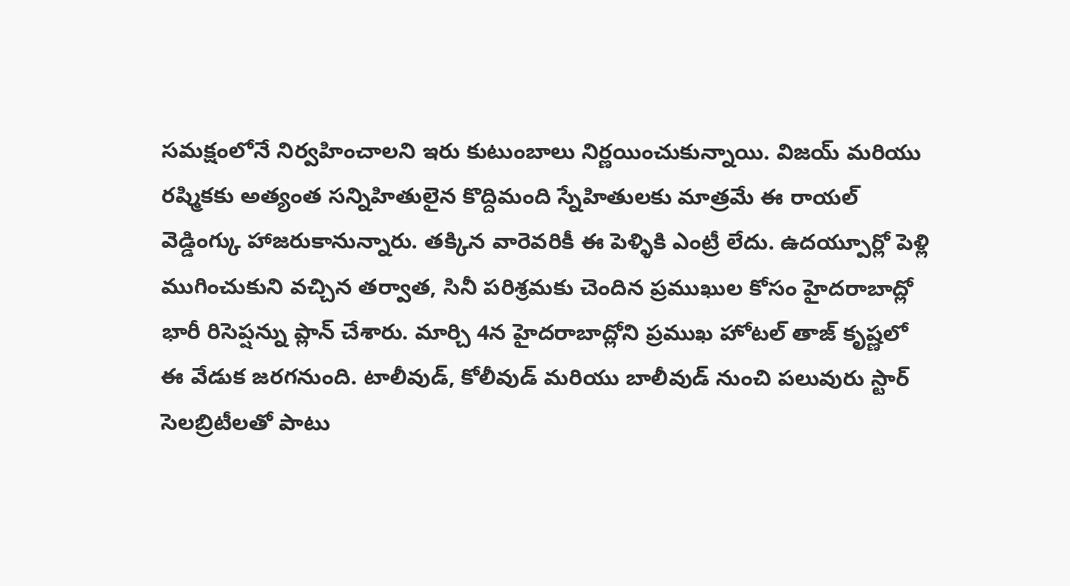సమక్షంలోనే నిర్వహించాలని ఇరు కుటుంబాలు నిర్ణయించుకున్నాయి. విజయ్ మరియు రష్మికకు అత్యంత సన్నిహితులైన కొద్దిమంది స్నేహితులకు మాత్రమే ఈ రాయల్ వెడ్డింగ్కు హాజరుకానున్నారు. తక్కిన వారెవరికీ ఈ పెళ్ళికి ఎంట్రీ లేదు. ఉదయ్పూర్లో పెళ్లి ముగించుకుని వచ్చిన తర్వాత, సినీ పరిశ్రమకు చెందిన ప్రముఖుల కోసం హైదరాబాద్లో భారీ రిసెప్షన్ను ప్లాన్ చేశారు. మార్చి 4న హైదరాబాద్లోని ప్రముఖ హోటల్ తాజ్ కృష్ణలో ఈ వేడుక జరగనుంది. టాలీవుడ్, కోలీవుడ్ మరియు బాలీవుడ్ నుంచి పలువురు స్టార్ సెలబ్రిటీలతో పాటు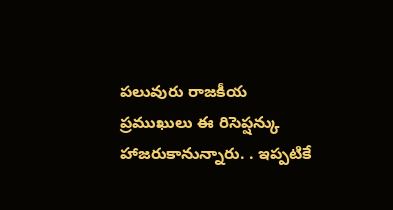పలువురు రాజకీయ ప్రముఖులు ఈ రిసెప్షన్కు హాజరుకానున్నారు. . ఇప్పటికే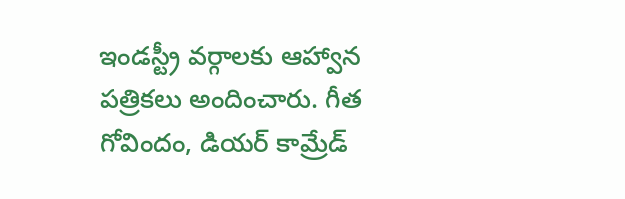ఇండస్ట్రీ వర్గాలకు ఆహ్వాన పత్రికలు అందించారు. గీత గోవిందం, డియర్ కామ్రేడ్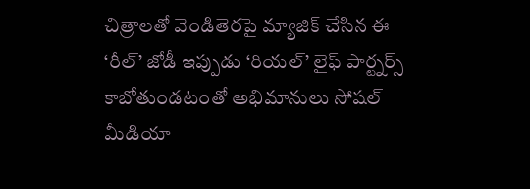చిత్రాలతో వెండితెరపై మ్యాజిక్ చేసిన ఈ ‘రీల్’ జోడీ ఇప్పుడు ‘రియల్’ లైఫ్ పార్ట్నర్స్ కాబోతుండటంతో అభిమానులు సోషల్ మీడియా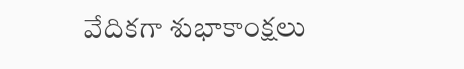వేదికగా శుభాకాంక్షలు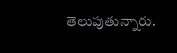తెలుపుతున్నారు.